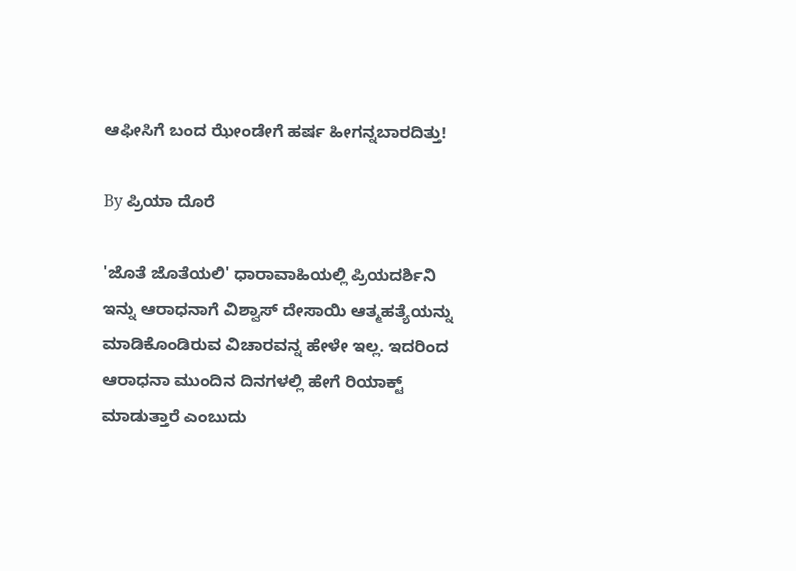ಆಫೀಸಿಗೆ ಬಂದ ಝೇಂಡೇಗೆ ಹರ್ಷ ಹೀಗನ್ನಬಾರದಿತ್ತು!

By ಪ್ರಿಯಾ ದೊರೆ

'ಜೊತೆ ಜೊತೆಯಲಿ' ಧಾರಾವಾಹಿಯಲ್ಲಿ ಪ್ರಿಯದರ್ಶಿನಿ ಇನ್ನು ಆರಾಧನಾಗೆ ವಿಶ್ವಾಸ್ ದೇಸಾಯಿ ಆತ್ಮಹತ್ಯೆಯನ್ನು ಮಾಡಿಕೊಂಡಿರುವ ವಿಚಾರವನ್ನ ಹೇಳೇ ಇಲ್ಲ. ಇದರಿಂದ ಆರಾಧನಾ ಮುಂದಿನ ದಿನಗಳಲ್ಲಿ ಹೇಗೆ ರಿಯಾಕ್ಟ್ ಮಾಡುತ್ತಾರೆ ಎಂಬುದು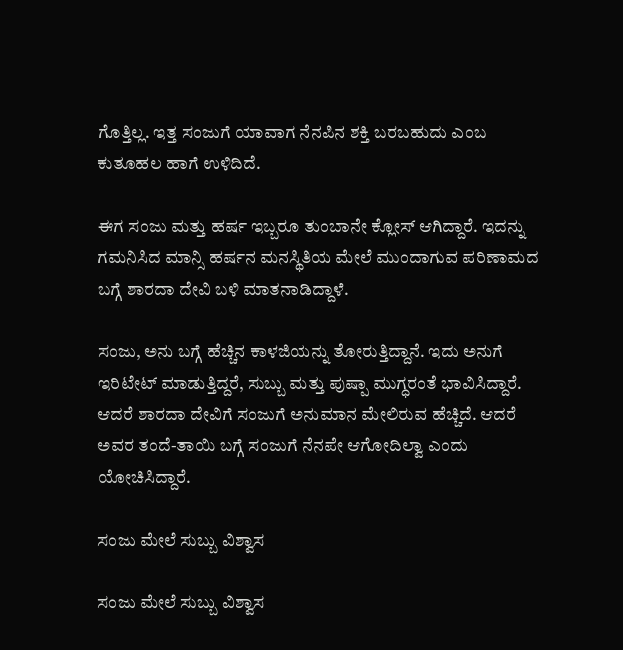ಗೊತ್ತಿಲ್ಲ. ಇತ್ತ ಸಂಜುಗೆ ಯಾವಾಗ ನೆನಪಿನ ಶಕ್ತಿ ಬರಬಹುದು ಎಂಬ ಕುತೂಹಲ ಹಾಗೆ ಉಳಿದಿದೆ.

ಈಗ ಸಂಜು ಮತ್ತು ಹರ್ಷ ಇಬ್ಬರೂ ತುಂಬಾನೇ ಕ್ಲೋಸ್ ಆಗಿದ್ದಾರೆ. ಇದನ್ನು ಗಮನಿಸಿದ ಮಾನ್ಸಿ ಹರ್ಷನ ಮನಸ್ಥಿತಿಯ ಮೇಲೆ ಮುಂದಾಗುವ ಪರಿಣಾಮದ ಬಗ್ಗೆ ಶಾರದಾ ದೇವಿ ಬಳಿ ಮಾತನಾಡಿದ್ದಾಳೆ.

ಸಂಜು, ಅನು ಬಗ್ಗೆ ಹೆಚ್ಚಿನ ಕಾಳಜಿಯನ್ನು ತೋರುತ್ತಿದ್ದಾನೆ. ಇದು ಅನುಗೆ ಇರಿಟೇಟ್ ಮಾಡುತ್ತಿದ್ದರೆ, ಸುಬ್ಬು ಮತ್ತು ಪುಷ್ಪಾ ಮುಗ್ಧರಂತೆ ಭಾವಿಸಿದ್ದಾರೆ. ಆದರೆ ಶಾರದಾ ದೇವಿಗೆ ಸಂಜುಗೆ ಅನುಮಾನ ಮೇಲಿರುವ ಹೆಚ್ಚಿದೆ. ಆದರೆ ಅವರ ತಂದೆ-ತಾಯಿ ಬಗ್ಗೆ ಸಂಜುಗೆ ನೆನಪೇ ಆಗೋದಿಲ್ವಾ ಎಂದು ಯೋಚಿಸಿದ್ದಾರೆ.

ಸಂಜು ಮೇಲೆ ಸುಬ್ಬು ವಿಶ್ವಾಸ

ಸಂಜು ಮೇಲೆ ಸುಬ್ಬು ವಿಶ್ವಾಸ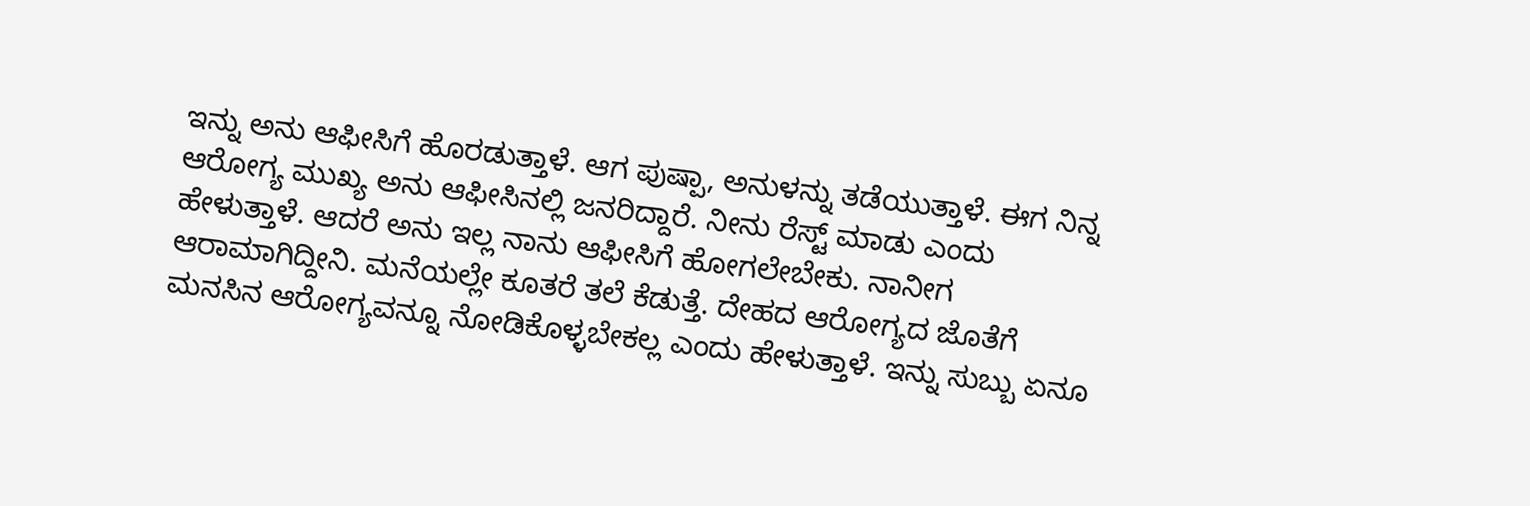ಇನ್ನು ಅನು ಆಫೀಸಿಗೆ ಹೊರಡುತ್ತಾಳೆ. ಆಗ ಪುಷ್ಪಾ, ಅನುಳನ್ನು ತಡೆಯುತ್ತಾಳೆ. ಈಗ ನಿನ್ನ ಆರೋಗ್ಯ ಮುಖ್ಯ ಅನು ಆಫೀಸಿನಲ್ಲಿ ಜನರಿದ್ದಾರೆ. ನೀನು ರೆಸ್ಟ್ ಮಾಡು ಎಂದು ಹೇಳುತ್ತಾಳೆ. ಆದರೆ ಅನು ಇಲ್ಲ ನಾನು ಆಫೀಸಿಗೆ ಹೋಗಲೇಬೇಕು. ನಾನೀಗ ಆರಾಮಾಗಿದ್ದೀನಿ. ಮನೆಯಲ್ಲೇ ಕೂತರೆ ತಲೆ ಕೆಡುತ್ತೆ. ದೇಹದ ಆರೋಗ್ಯದ ಜೊತೆಗೆ ಮನಸಿನ ಆರೋಗ್ಯವನ್ನೂ ನೋಡಿಕೊಳ್ಳಬೇಕಲ್ಲ ಎಂದು ಹೇಳುತ್ತಾಳೆ. ಇನ್ನು ಸುಬ್ಬು ಏನೂ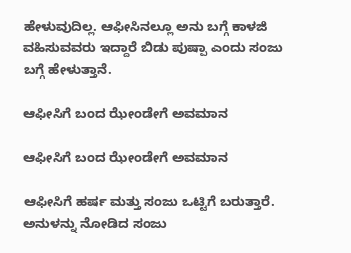ಹೇಳುವುದಿಲ್ಲ. ಆಫೀಸಿನಲ್ಲೂ ಅನು ಬಗ್ಗೆ ಕಾಳಜಿ ವಹಿಸುವವರು ಇದ್ದಾರೆ ಬಿಡು ಪುಷ್ಪಾ ಎಂದು ಸಂಜು ಬಗ್ಗೆ ಹೇಳುತ್ತಾನೆ.

ಆಫೀಸಿಗೆ ಬಂದ ಝೇಂಡೇಗೆ ಅವಮಾನ

ಆಫೀಸಿಗೆ ಬಂದ ಝೇಂಡೇಗೆ ಅವಮಾನ

ಆಫೀಸಿಗೆ ಹರ್ಷ ಮತ್ತು ಸಂಜು ಒಟ್ಟಿಗೆ ಬರುತ್ತಾರೆ. ಅನುಳನ್ನು ನೋಡಿದ ಸಂಜು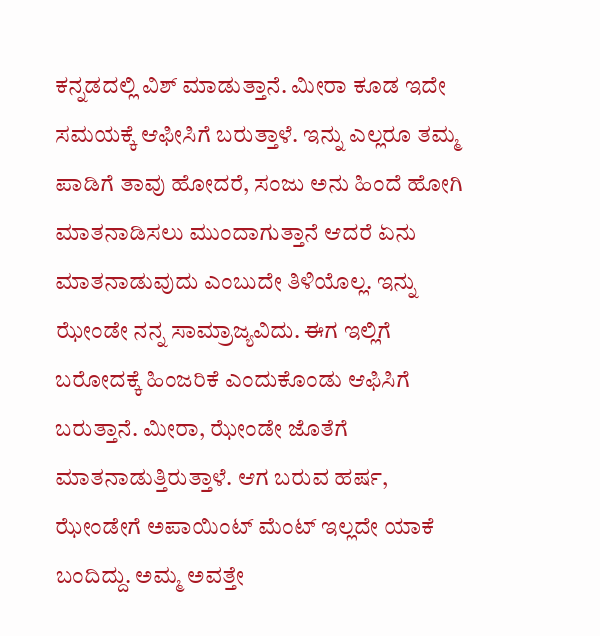ಕನ್ನಡದಲ್ಲಿ ವಿಶ್ ಮಾಡುತ್ತಾನೆ. ಮೀರಾ ಕೂಡ ಇದೇ ಸಮಯಕ್ಕೆ ಆಫೀಸಿಗೆ ಬರುತ್ತಾಳೆ. ಇನ್ನು ಎಲ್ಲರೂ ತಮ್ಮ ಪಾಡಿಗೆ ತಾವು ಹೋದರೆ, ಸಂಜು ಅನು ಹಿಂದೆ ಹೋಗಿ ಮಾತನಾಡಿಸಲು ಮುಂದಾಗುತ್ತಾನೆ ಆದರೆ ಏನು ಮಾತನಾಡುವುದು ಎಂಬುದೇ ತಿಳಿಯೊಲ್ಲ. ಇನ್ನು ಝೇಂಡೇ ನನ್ನ ಸಾಮ್ರಾಜ್ಯವಿದು. ಈಗ ಇಲ್ಲಿಗೆ ಬರೋದಕ್ಕೆ ಹಿಂಜರಿಕೆ ಎಂದುಕೊಂಡು ಆಫಿಸಿಗೆ ಬರುತ್ತಾನೆ. ಮೀರಾ, ಝೇಂಡೇ ಜೊತೆಗೆ ಮಾತನಾಡುತ್ತಿರುತ್ತಾಳೆ. ಆಗ ಬರುವ ಹರ್ಷ, ಝೇಂಡೇಗೆ ಅಪಾಯಿಂಟ್ ಮೆಂಟ್ ಇಲ್ಲದೇ ಯಾಕೆ ಬಂದಿದ್ದು. ಅಮ್ಮ ಅವತ್ತೇ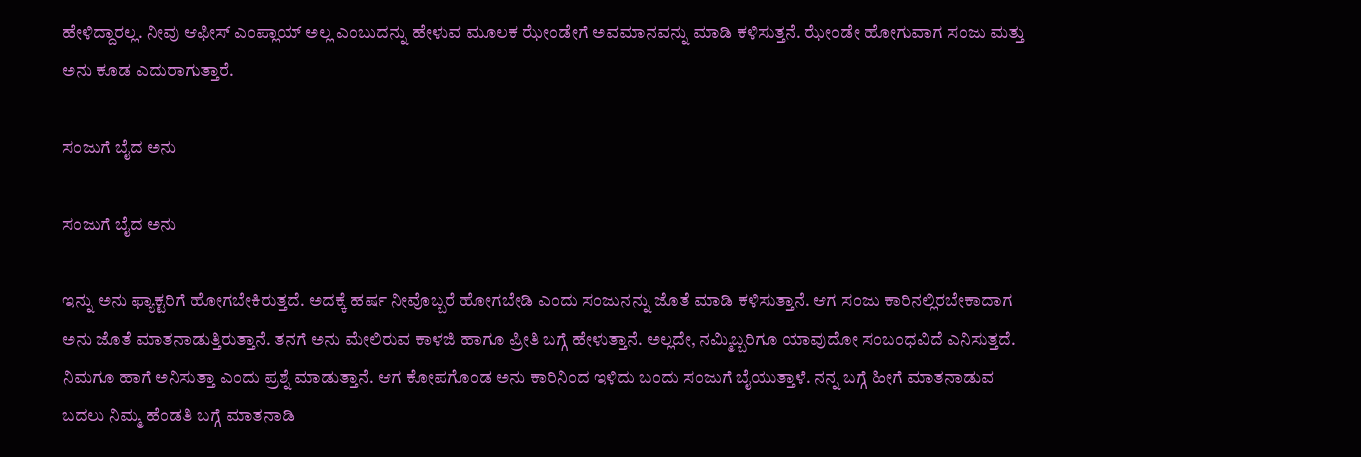ಹೇಳಿದ್ದಾರಲ್ಲ. ನೀವು ಆಫೀಸ್ ಎಂಪ್ಲಾಯ್ ಅಲ್ಲ ಎಂಬುದನ್ನು ಹೇಳುವ ಮೂಲಕ ಝೇಂಡೇಗೆ ಅವಮಾನವನ್ನು ಮಾಡಿ ಕಳಿಸುತ್ತನೆ. ಝೇಂಡೇ ಹೋಗುವಾಗ ಸಂಜು ಮತ್ತು ಅನು ಕೂಡ ಎದುರಾಗುತ್ತಾರೆ.

ಸಂಜುಗೆ ಬೈದ ಅನು

ಸಂಜುಗೆ ಬೈದ ಅನು

ಇನ್ನು ಅನು ಫ್ಯಾಕ್ಟರಿಗೆ ಹೋಗಬೇಕಿರುತ್ತದೆ. ಅದಕ್ಕೆ ಹರ್ಷ ನೀವೊಬ್ಬರೆ ಹೋಗಬೇಡಿ ಎಂದು ಸಂಜುನನ್ನು ಜೊತೆ ಮಾಡಿ ಕಳಿಸುತ್ತಾನೆ. ಆಗ ಸಂಜು ಕಾರಿನಲ್ಲಿರಬೇಕಾದಾಗ ಅನು ಜೊತೆ ಮಾತನಾಡುತ್ತಿರುತ್ತಾನೆ. ತನಗೆ ಅನು ಮೇಲಿರುವ ಕಾಳಜಿ ಹಾಗೂ ಪ್ರೀತಿ ಬಗ್ಗೆ ಹೇಳುತ್ತಾನೆ. ಅಲ್ಲದೇ, ನಮ್ಮಿಬ್ಬರಿಗೂ ಯಾವುದೋ ಸಂಬಂಧವಿದೆ ಎನಿಸುತ್ತದೆ. ನಿಮಗೂ ಹಾಗೆ ಅನಿಸುತ್ತಾ ಎಂದು ಪ್ರಶ್ನೆ ಮಾಡುತ್ತಾನೆ. ಆಗ ಕೋಪಗೊಂಡ ಅನು ಕಾರಿನಿಂದ ಇಳಿದು ಬಂದು ಸಂಜುಗೆ ಬೈಯುತ್ತಾಳೆ. ನನ್ನ ಬಗ್ಗೆ ಹೀಗೆ ಮಾತನಾಡುವ ಬದಲು ನಿಮ್ಮ ಹೆಂಡತಿ ಬಗ್ಗೆ ಮಾತನಾಡಿ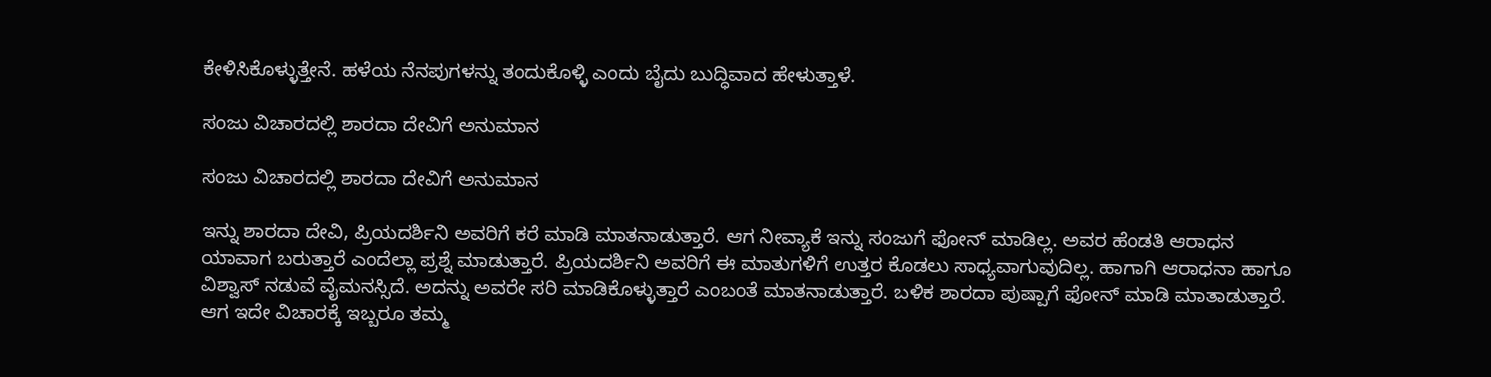ಕೇಳಿಸಿಕೊಳ್ಳುತ್ತೇನೆ. ಹಳೆಯ ನೆನಪುಗಳನ್ನು ತಂದುಕೊಳ್ಳಿ ಎಂದು ಬೈದು ಬುದ್ಧಿವಾದ ಹೇಳುತ್ತಾಳೆ.

ಸಂಜು ವಿಚಾರದಲ್ಲಿ ಶಾರದಾ ದೇವಿಗೆ ಅನುಮಾನ

ಸಂಜು ವಿಚಾರದಲ್ಲಿ ಶಾರದಾ ದೇವಿಗೆ ಅನುಮಾನ

ಇನ್ನು ಶಾರದಾ ದೇವಿ, ಪ್ರಿಯದರ್ಶಿನಿ ಅವರಿಗೆ ಕರೆ ಮಾಡಿ ಮಾತನಾಡುತ್ತಾರೆ. ಆಗ ನೀವ್ಯಾಕೆ ಇನ್ನು ಸಂಜುಗೆ ಫೋನ್ ಮಾಡಿಲ್ಲ. ಅವರ ಹೆಂಡತಿ ಆರಾಧನ ಯಾವಾಗ ಬರುತ್ತಾರೆ ಎಂದೆಲ್ಲಾ ಪ್ರಶ್ನೆ ಮಾಡುತ್ತಾರೆ. ಪ್ರಿಯದರ್ಶಿನಿ ಅವರಿಗೆ ಈ ಮಾತುಗಳಿಗೆ ಉತ್ತರ ಕೊಡಲು ಸಾಧ್ಯವಾಗುವುದಿಲ್ಲ. ಹಾಗಾಗಿ ಆರಾಧನಾ ಹಾಗೂ ವಿಶ್ವಾಸ್ ನಡುವೆ ವೈಮನಸ್ಸಿದೆ. ಅದನ್ನು ಅವರೇ ಸರಿ ಮಾಡಿಕೊಳ್ಳುತ್ತಾರೆ ಎಂಬಂತೆ ಮಾತನಾಡುತ್ತಾರೆ. ಬಳಿಕ ಶಾರದಾ ಪುಷ್ಪಾಗೆ ಫೋನ್ ಮಾಡಿ ಮಾತಾಡುತ್ತಾರೆ. ಆಗ ಇದೇ ವಿಚಾರಕ್ಕೆ ಇಬ್ಬರೂ ತಮ್ಮ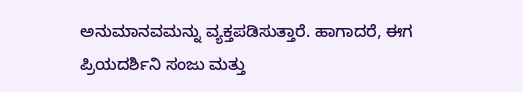ಅನುಮಾನವಮನ್ನು ವ್ಯಕ್ತಪಡಿಸುತ್ತಾರೆ. ಹಾಗಾದರೆ, ಈಗ ಪ್ರಿಯದರ್ಶಿನಿ ಸಂಜು ಮತ್ತು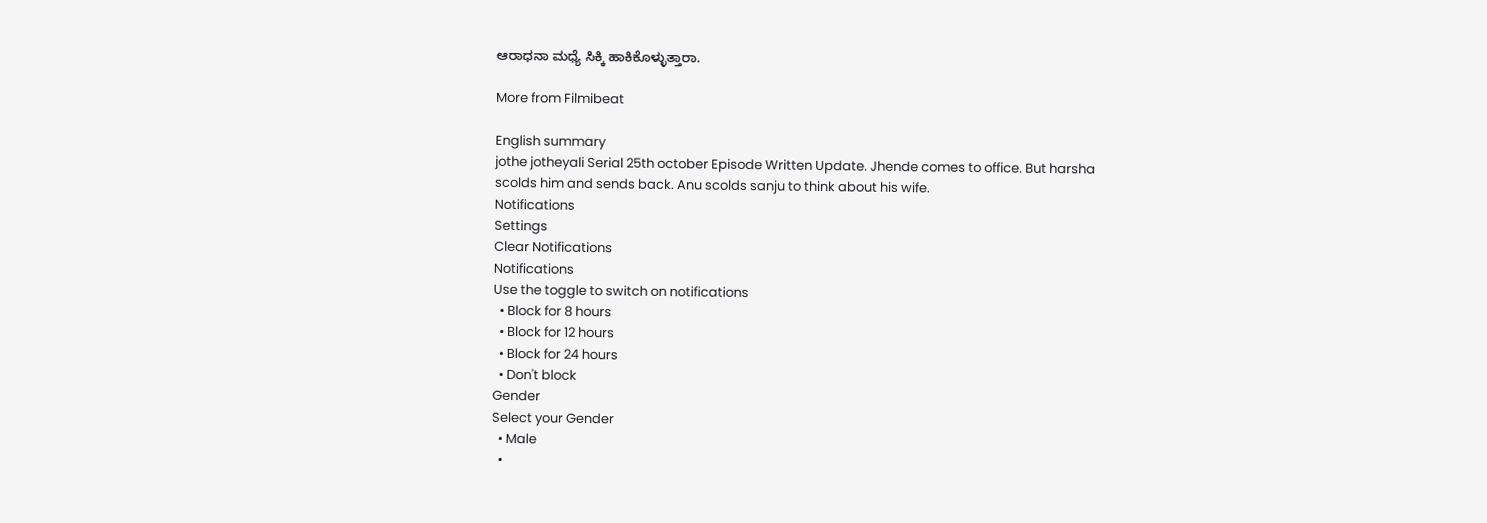ಆರಾಧನಾ ಮಧ್ಯೆ ಸಿಕ್ಕಿ ಹಾಕಿಕೊಳ್ಳುತ್ತಾರಾ.

More from Filmibeat

English summary
jothe jotheyali Serial 25th october Episode Written Update. Jhende comes to office. But harsha scolds him and sends back. Anu scolds sanju to think about his wife.
Notifications
Settings
Clear Notifications
Notifications
Use the toggle to switch on notifications
  • Block for 8 hours
  • Block for 12 hours
  • Block for 24 hours
  • Don't block
Gender
Select your Gender
  • Male
  •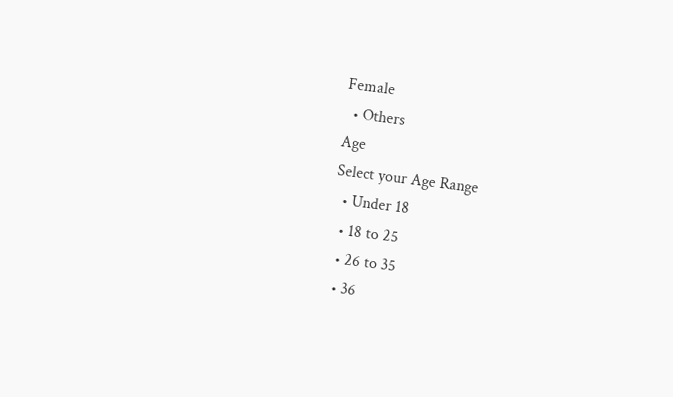Female
  • Others
Age
Select your Age Range
  • Under 18
  • 18 to 25
  • 26 to 35
  • 36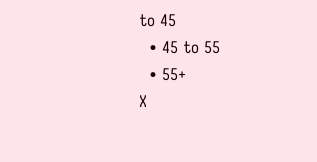to 45
  • 45 to 55
  • 55+
X